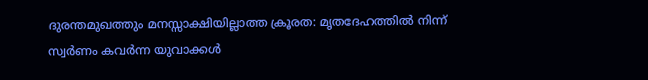ദുരന്തമുഖത്തും മനസ്സാക്ഷിയില്ലാത്ത ക്രൂരത: മൃതദേഹത്തിൽ നിന്ന് സ്വർണം കവർന്ന യുവാക്കൾ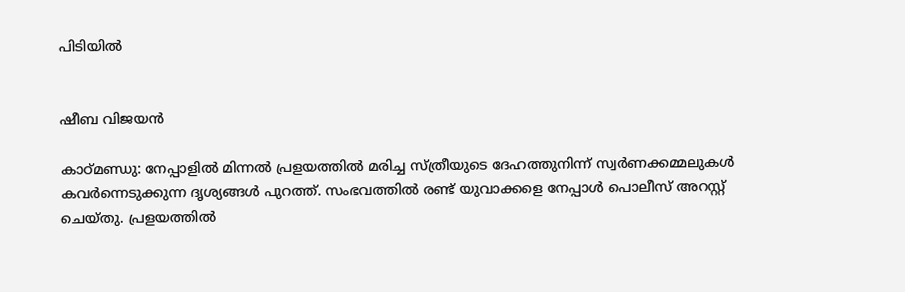പിടിയിൽ


ഷീബ വിജയൻ

കാഠ്മണ്ഡു: നേപ്പാളില്‍ മിന്നല്‍ പ്രളയത്തില്‍ മരിച്ച സ്ത്രീയുടെ ദേഹത്തുനിന്ന് സ്വര്‍ണക്കമ്മലുകള്‍ കവര്‍ന്നെടുക്കുന്ന ദൃശ്യങ്ങള്‍ പുറത്ത്. സംഭവത്തില്‍ രണ്ട് യുവാക്കളെ നേപ്പാള്‍ പൊലീസ് അറസ്റ്റ് ചെയ്തു. പ്രളയത്തില്‍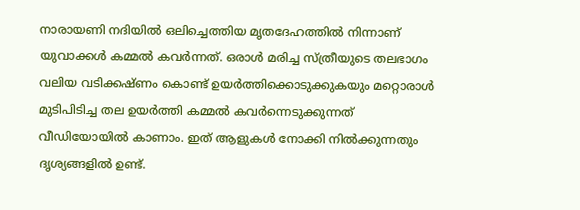നാരായണി നദിയില്‍ ഒലിച്ചെത്തിയ മൃതദേഹത്തില്‍ നിന്നാണ് യുവാക്കള്‍ കമ്മല്‍ കവര്‍ന്നത്. ഒരാള്‍ മരിച്ച സ്ത്രീയുടെ തലഭാഗം വലിയ വടിക്കഷ്ണം കൊണ്ട് ഉയര്‍ത്തിക്കൊടുക്കുകയും മറ്റൊരാള്‍ മുടിപിടിച്ച തല ഉയര്‍ത്തി കമ്മല്‍ കവര്‍ന്നെടുക്കുന്നത് വീഡിയോയില്‍ കാണാം. ഇത് ആളുകള്‍ നോക്കി നില്‍ക്കുന്നതും ദൃശ്യങ്ങളില്‍ ഉണ്ട്.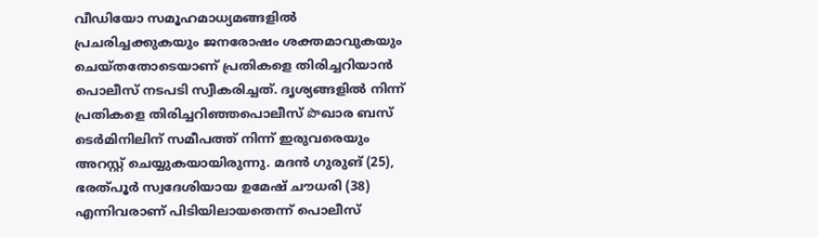വീഡിയോ സമൂഹമാധ്യമങ്ങളില്‍ പ്രചരിച്ചക്കുകയും ജനരോഷം ശക്തമാവുകയും ചെയ്തതോടെയാണ് പ്രതികളെ തിരിച്ചറിയാന്‍ പൊലീസ് നടപടി സ്വീകരിച്ചത്. ദൃശ്യങ്ങളില്‍ നിന്ന് പ്രതികളെ തിരിച്ചറിഞ്ഞപൊലീസ് పొഖാര ബസ് ടെര്‍മിനിലിന് സമീപത്ത് നിന്ന് ഇരുവരെയും അറസ്റ്റ് ചെയ്യുകയായിരുന്നു. മദന്‍ ഗുരുങ് (25), ഭരത്പൂര്‍ സ്വദേശിയായ ഉമേഷ് ചൗധരി (38) എന്നിവരാണ് പിടിയിലായതെന്ന് പൊലീസ്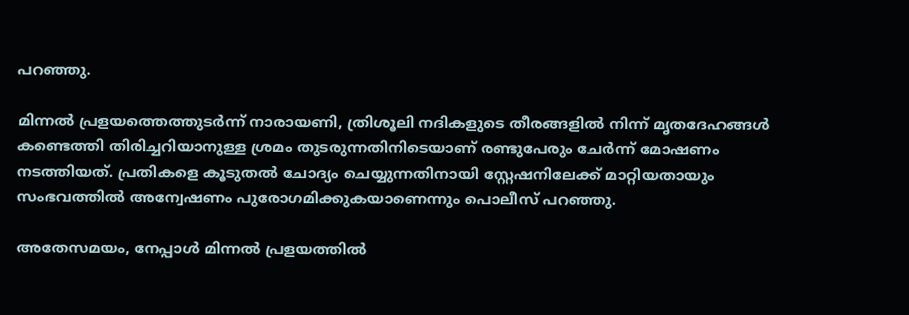പറഞ്ഞു.

മിന്നല്‍ പ്രളയത്തെത്തുടര്‍ന്ന് നാരായണി, ത്രിശൂലി നദികളുടെ തീരങ്ങളില്‍ നിന്ന് മൃതദേഹങ്ങള്‍ കണ്ടെത്തി തിരിച്ചറിയാനുള്ള ശ്രമം തുടരുന്നതിനിടെയാണ് രണ്ടുപേരും ചേര്‍ന്ന് മോഷണം നടത്തിയത്. പ്രതികളെ കൂടുതല്‍ ചോദ്യം ചെയ്യുന്നതിനായി സ്റ്റേഷനിലേക്ക് മാറ്റിയതായും സംഭവത്തില്‍ അന്വേഷണം പുരോഗമിക്കുകയാണെന്നും പൊലീസ് പറഞ്ഞു.

അതേസമയം, നേപ്പാള്‍ മിന്നല്‍ പ്രളയത്തില്‍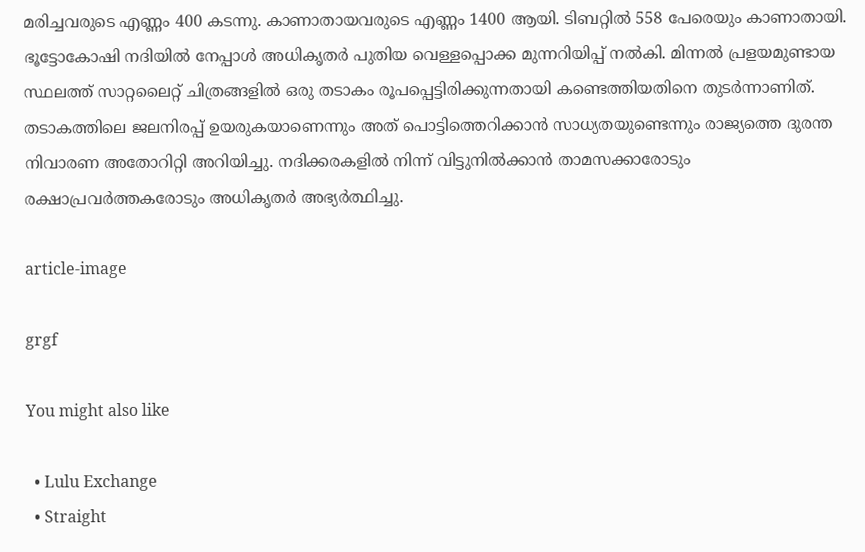മരിച്ചവരുടെ എണ്ണം 400 കടന്നു. കാണാതായവരുടെ എണ്ണം 1400 ആയി. ടിബറ്റില്‍ 558 പേരെയും കാണാതായി. ഭൂട്ടോകോഷി നദിയില്‍ നേപ്പാള്‍ അധികൃതര്‍ പുതിയ വെള്ളപ്പൊക്ക മുന്നറിയിപ്പ് നല്‍കി. മിന്നല്‍ പ്രളയമുണ്ടായ സ്ഥലത്ത് സാറ്റലൈറ്റ് ചിത്രങ്ങളില്‍ ഒരു തടാകം രൂപപ്പെട്ടിരിക്കുന്നതായി കണ്ടെത്തിയതിനെ തുടര്‍ന്നാണിത്. തടാകത്തിലെ ജലനിരപ്പ് ഉയരുകയാണെന്നും അത് പൊട്ടിത്തെറിക്കാന്‍ സാധ്യതയുണ്ടെന്നും രാജ്യത്തെ ദുരന്ത നിവാരണ അതോറിറ്റി അറിയിച്ചു. നദിക്കരകളില്‍ നിന്ന് വിട്ടുനില്‍ക്കാന്‍ താമസക്കാരോടും രക്ഷാപ്രവര്‍ത്തകരോടും അധികൃതര്‍ അഭ്യര്‍ത്ഥിച്ചു.

article-image

grgf

You might also like

  • Lulu Exchange
  • Straight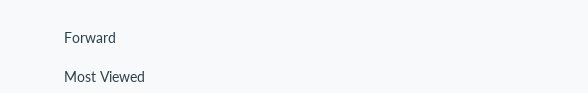Forward

Most Viewed